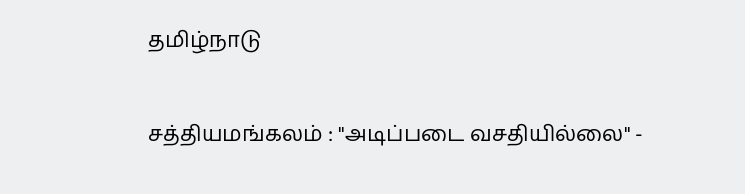தமிழ்நாடு

சத்தியமங்கலம் : "அடிப்படை வசதியில்லை" -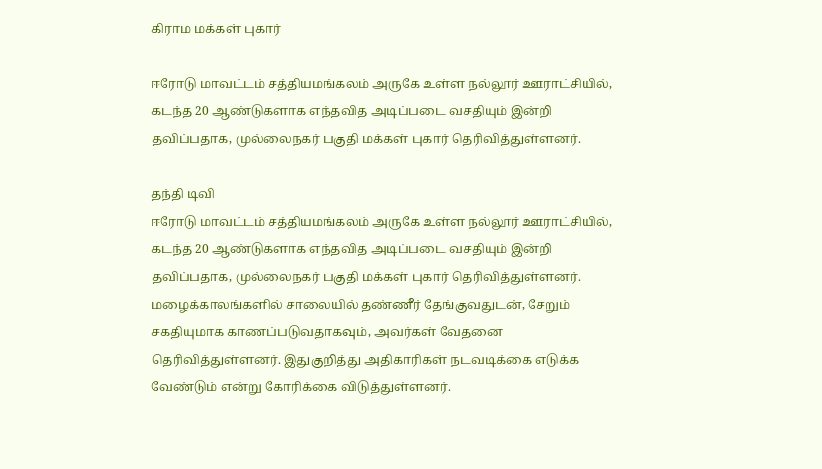கிராம மக்கள் புகார்

ஈரோடு மாவட்டம் சத்தியமங்கலம் அருகே உள்ள நல்லூர் ஊராட்சியில், கடந்த 20 ஆண்டுகளாக எந்தவித அடிப்படை வசதியும் இன்றி தவிப்பதாக, முல்லைநகர் பகுதி மக்கள் புகார் தெரிவித்துள்ளனர்.

தந்தி டிவி
ஈரோடு மாவட்டம் சத்தியமங்கலம் அருகே உள்ள நல்லூர் ஊராட்சியில், கடந்த 20 ஆண்டுகளாக எந்தவித அடிப்படை வசதியும் இன்றி தவிப்பதாக, முல்லைநகர் பகுதி மக்கள் புகார் தெரிவித்துள்ளனர். மழைக்காலங்களில் சாலையில் தண்ணீர் தேங்குவதுடன், சேறும் சகதியுமாக காணப்படுவதாகவும், அவர்கள் வேதனை தெரிவித்துள்ளனர். இதுகுறித்து அதிகாரிகள் நடவடிக்கை எடுக்க வேண்டும் என்று கோரிக்கை விடுத்துள்ளனர்.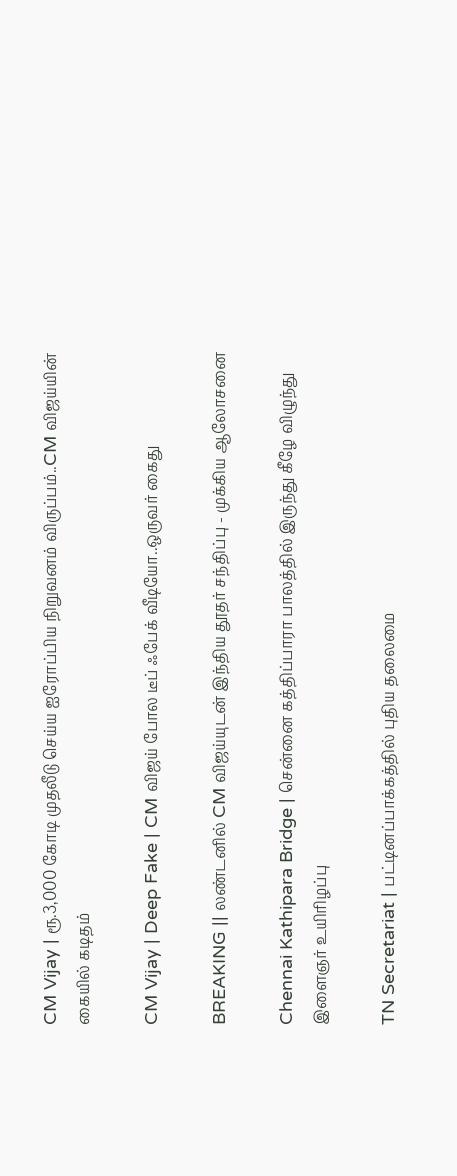CM Vijay | ரூ.3,000 கோடி முதலீடு செய்ய ஐரோப்பிய நிறுவனம் விருப்பம்..CM விஜய்யின் கையில் கடிதம்

CM Vijay | Deep Fake | CM விஜய் போல டீப் ஃபேக் வீடியோ..ஒருவர் கைது

BREAKING || லண்டனில் CM விஜய்யுடன் இந்திய தூதர் சந்திப்பு - முக்கிய ஆலோசனை

Chennai Kathipara Bridge | சென்னை கத்திப்பாரா பாலத்தில் இருந்து கீழே விழுந்து இளைஞர் உயிரிழப்பு

TN Secretariat | பட்டினப்பாக்கத்தில் புதிய தலைமை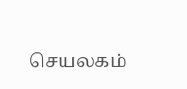செயலகம்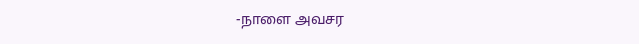-நாளை அவசர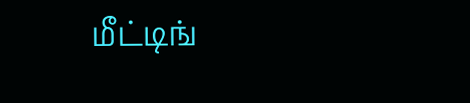மீட்டிங்